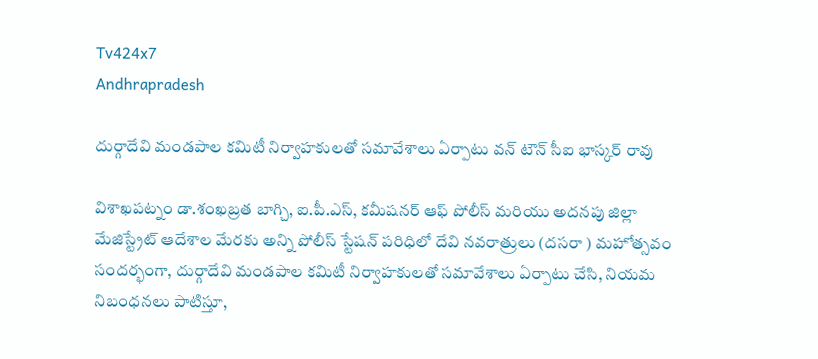Tv424x7
Andhrapradesh

దుర్గాదేవి మండపాల కమిటీ నిర్వాహకులతో సమావేశాలు ఏర్పాటు వన్ టౌన్ సీఐ భాస్కర్ రావు

విశాఖపట్నం డా.శంఖబ్రత బాగ్చి, ఐ.పీ.ఎస్, కమీషనర్ ఆఫ్ పోలీస్ మరియు అదనపు జిల్లా మేజిస్ట్రేట్ ఆదేశాల మేరకు అన్ని పోలీస్ స్టేషన్ పరిధిలో దేవి నవరాత్రులు (దసరా ) మహోత్సవం సందర్భంగా, దుర్గాదేవి మండపాల కమిటీ నిర్వాహకులతో సమావేశాలు ఏర్పాటు చేసి, నియమ నిబంధనలు పాటిస్తూ,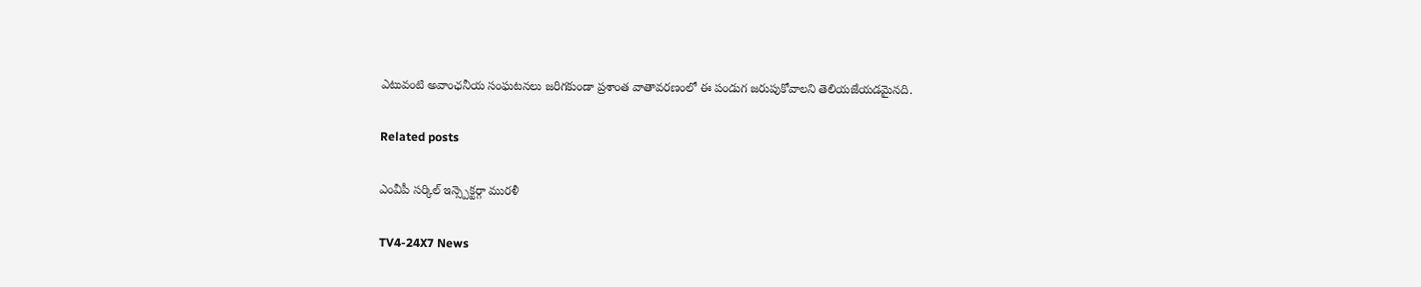ఎటువంటి అవాంఛనీయ సంఘటనలు జరిగకుండా ప్రశాంత వాతావరణంలో ఈ పండుగ జరుపుకోవాలని తెలియజేయడమైనది.

Related posts

ఎంవీపీ సర్కిల్ ఇన్స్పెక్టర్గా మురళీ

TV4-24X7 News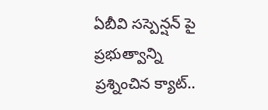ఏబీవి సస్పెన్షన్ పై ప్రభుత్వాన్ని ప్రశ్నించిన క్యాట్..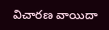విచారణ వాయిదా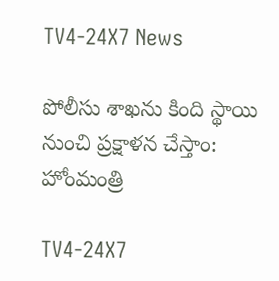TV4-24X7 News

పోలీసు శాఖను కింది స్థాయి నుంచి ప్రక్షాళన చేస్తాం: హోంమంత్రి

TV4-24X7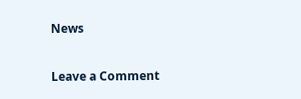News

Leave a Comment